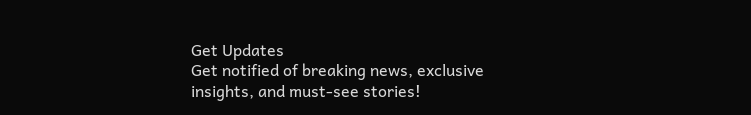Get Updates
Get notified of breaking news, exclusive insights, and must-see stories!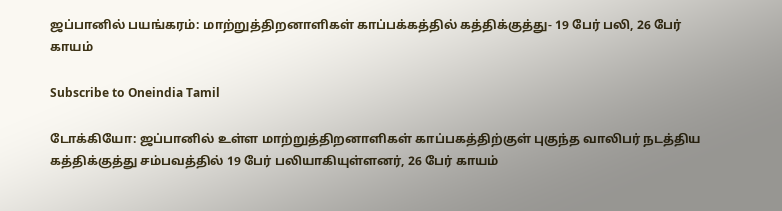ஜப்பானில் பயங்கரம்: மாற்றுத்திறனாளிகள் காப்பக்கத்தில் கத்திக்குத்து- 19 பேர் பலி, 26 பேர் காயம்

Subscribe to Oneindia Tamil

டோக்கியோ: ஜப்பானில் உள்ள மாற்றுத்திறனாளிகள் காப்பகத்திற்குள் புகுந்த வாலிபர் நடத்திய கத்திக்குத்து சம்பவத்தில் 19 பேர் பலியாகியுள்ளனர், 26 பேர் காயம்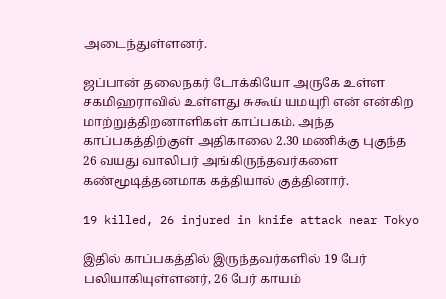அடைந்துள்ளனர்.

ஜப்பான் தலைநகர் டோக்கியோ அருகே உள்ள சகமிஹராவில் உள்ளது சுகூய் யமயுரி என் என்கிற மாற்றுத்திறனாளிகள் காப்பகம். அந்த காப்பகத்திற்குள் அதிகாலை 2.30 மணிக்கு புகுந்த 26 வயது வாலிபர் அங்கிருந்தவர்களை கண்மூடித்தனமாக கத்தியால் குத்தினார்.

19 killed, 26 injured in knife attack near Tokyo

இதில் காப்பகத்தில் இருந்தவர்களில் 19 பேர் பலியாகியுள்ளனர், 26 பேர் காயம்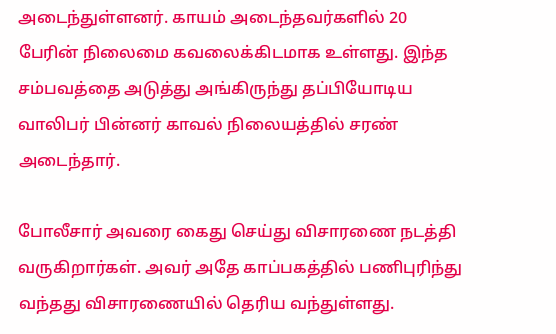அடைந்துள்ளனர். காயம் அடைந்தவர்களில் 20 பேரின் நிலைமை கவலைக்கிடமாக உள்ளது. இந்த சம்பவத்தை அடுத்து அங்கிருந்து தப்பியோடிய வாலிபர் பின்னர் காவல் நிலையத்தில் சரண் அடைந்தார்.

போலீசார் அவரை கைது செய்து விசாரணை நடத்தி வருகிறார்கள். அவர் அதே காப்பகத்தில் பணிபுரிந்து வந்தது விசாரணையில் தெரிய வந்துள்ளது.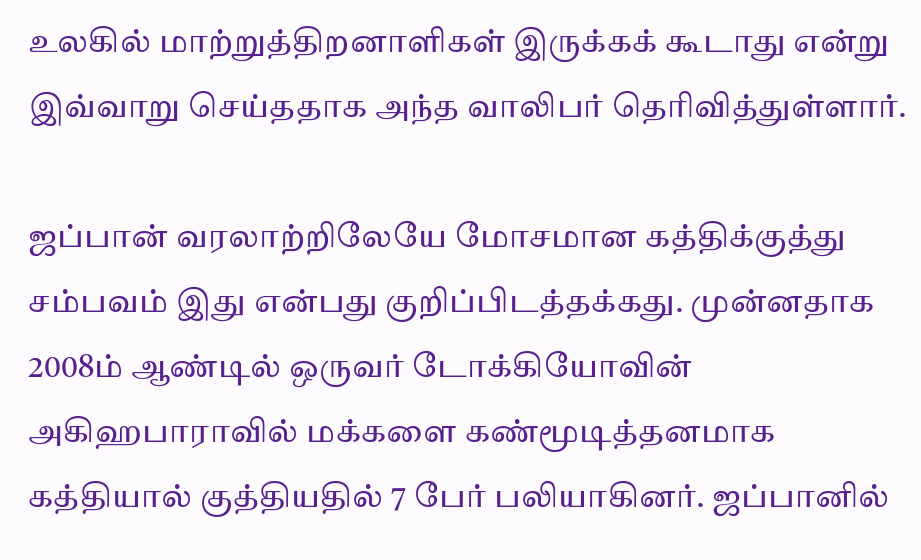உலகில் மாற்றுத்திறனாளிகள் இருக்கக் கூடாது என்று இவ்வாறு செய்ததாக அந்த வாலிபர் தெரிவித்துள்ளார்.

ஜப்பான் வரலாற்றிலேயே மோசமான கத்திக்குத்து சம்பவம் இது என்பது குறிப்பிடத்தக்கது. முன்னதாக 2008ம் ஆண்டில் ஒருவர் டோக்கியோவின் அகிஹபாராவில் மக்களை கண்மூடித்தனமாக கத்தியால் குத்தியதில் 7 பேர் பலியாகினர். ஜப்பானில்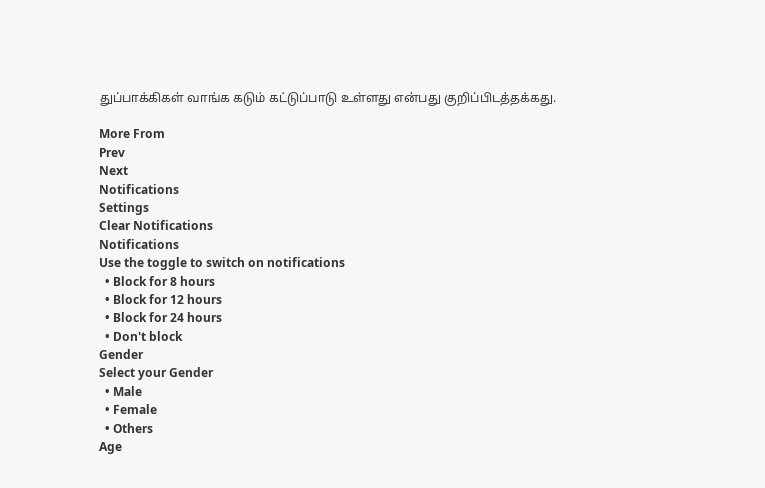துப்பாக்கிகள் வாங்க கடும் கட்டுப்பாடு உள்ளது என்பது குறிப்பிடத்தக்கது.

More From
Prev
Next
Notifications
Settings
Clear Notifications
Notifications
Use the toggle to switch on notifications
  • Block for 8 hours
  • Block for 12 hours
  • Block for 24 hours
  • Don't block
Gender
Select your Gender
  • Male
  • Female
  • Others
Age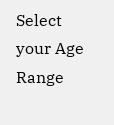Select your Age Range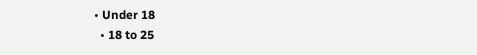• Under 18
  • 18 to 25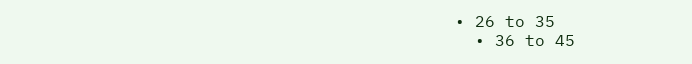• 26 to 35
  • 36 to 45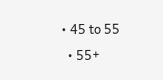• 45 to 55
  • 55+